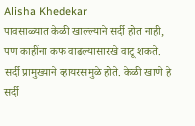Alisha Khedekar
पावसाळ्यात केळी खाल्ल्याने सर्दी होत नाही, पण काहींना कफ वाढल्यासारखे वाटू शकते.
सर्दी प्रामुख्याने व्हायरसमुळे होते. केळी खाणे हे सर्दी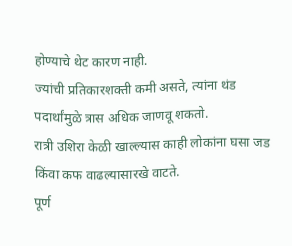होण्याचे थेट कारण नाही.
ज्यांची प्रतिकारशक्ती कमी असते, त्यांना थंड पदार्थांमुळे त्रास अधिक जाणवू शकतो.
रात्री उशिरा केळी खाल्ल्यास काही लोकांना घसा जड किंवा कफ वाढल्यासारखे वाटते.
पूर्ण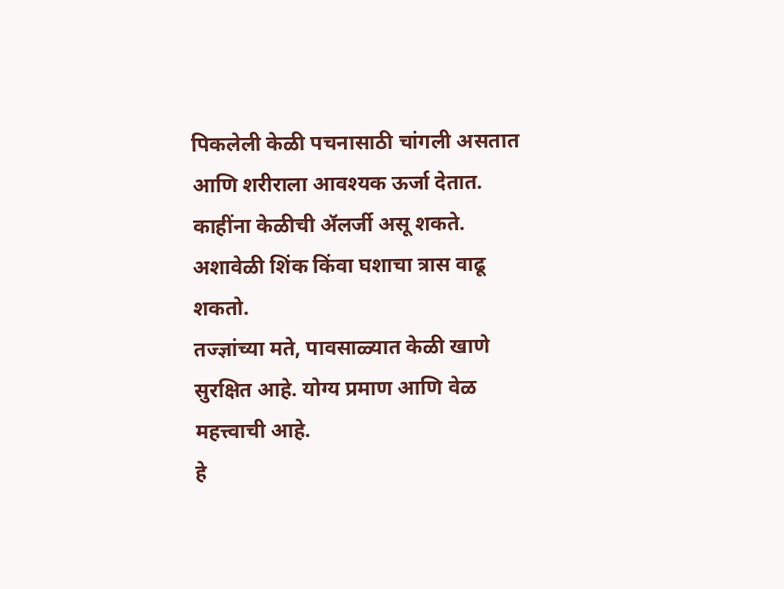पिकलेली केळी पचनासाठी चांगली असतात आणि शरीराला आवश्यक ऊर्जा देतात.
काहींना केळीची ॲलर्जी असू शकते. अशावेळी शिंक किंवा घशाचा त्रास वाढू शकतो.
तज्ज्ञांच्या मते, पावसाळ्यात केळी खाणे सुरक्षित आहे. योग्य प्रमाण आणि वेळ महत्त्वाची आहे.
हे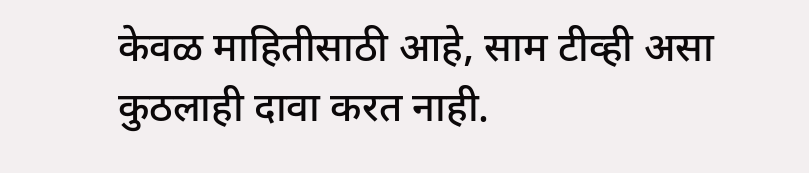केवळ माहितीसाठी आहे, साम टीव्ही असा कुठलाही दावा करत नाही.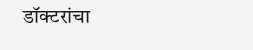डॉक्टरांचा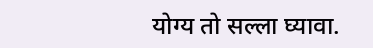योग्य तो सल्ला घ्यावा.